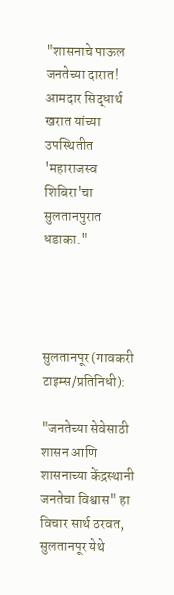"शासनाचे पाऊल जनतेच्या दारात! आमदार सिद्धार्थ खरात यांच्या उपस्थितीत 'महाराजस्व शिबिरा'चा सुलतानपुरात धडाका."




सुलतानपूर (गावकरी टाइम्स/प्रतिनिधी):

"जनतेच्या सेवेसाठी शासन आणि शासनाच्या केंद्रस्थानी जनतेचा विश्वास" हा विचार सार्थ ठरवत, सुलतानपूर येथे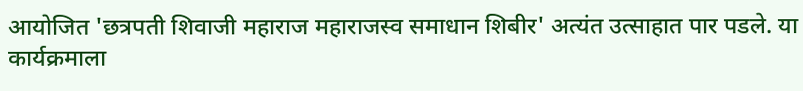आयोजित 'छत्रपती शिवाजी महाराज महाराजस्व समाधान शिबीर' अत्यंत उत्साहात पार पडले. या कार्यक्रमाला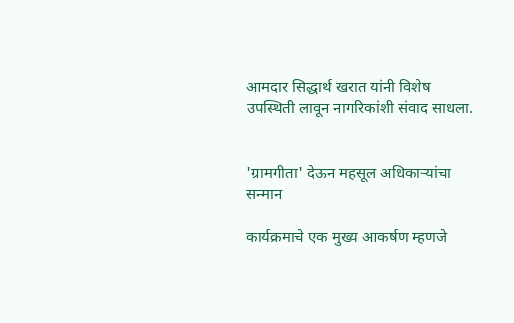आमदार सिद्धार्थ खरात यांनी विशेष उपस्थिती लावून नागरिकांशी संवाद साधला.


'ग्रामगीता' देऊन महसूल अधिकाऱ्यांचा सन्मान

कार्यक्रमाचे एक मुख्य आकर्षण म्हणजे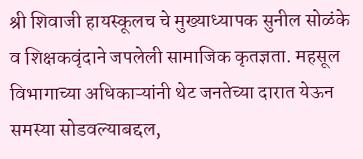श्री शिवाजी हायस्कूलच चे मुख्याध्यापक सुनील सोळंके व शिक्षकवृंदाने जपलेली सामाजिक कृतज्ञता. महसूल विभागाच्या अधिकाऱ्यांनी थेट जनतेच्या दारात येऊन समस्या सोडवल्याबद्दल,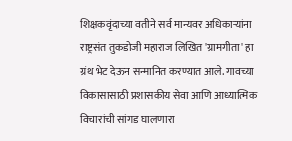शिक्षकवृंदाच्या वतीने सर्व मान्यवर अधिकाऱ्यांना राष्ट्रसंत तुकडोजी महाराज लिखित 'ग्रामगीता' हा ग्रंथ भेट देऊन सन्मानित करण्यात आले. गावच्या विकासासाठी प्रशासकीय सेवा आणि आध्यात्मिक विचारांची सांगड घालणारा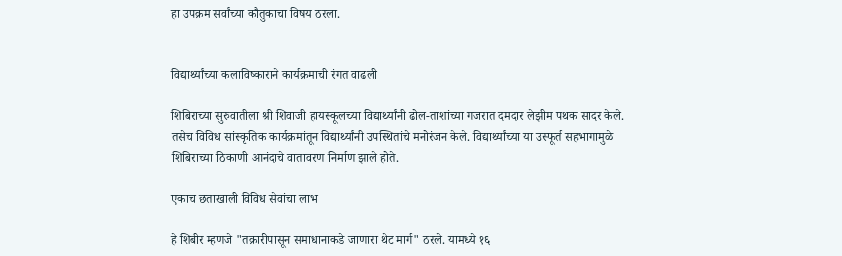हा उपक्रम सर्वांच्या कौतुकाचा विषय ठरला.


विद्यार्थ्यांच्या कलाविष्काराने कार्यक्रमाची रंगत वाढली

शिबिराच्या सुरुवातीला श्री शिवाजी हायस्कूलच्या विद्यार्थ्यांनी ढोल-ताशांच्या गजरात दमदार लेझीम पथक सादर केले. तसेच विविध सांस्कृतिक कार्यक्रमांतून विद्यार्थ्यांनी उपस्थितांचे मनोरंजन केले. विद्यार्थ्यांच्या या उस्फूर्त सहभागामुळे शिबिराच्या ठिकाणी आनंदाचे वातावरण निर्माण झाले होते.

एकाच छताखाली विविध सेवांचा लाभ

हे शिबीर म्हणजे "तक्रारीपासून समाधानाकडे जाणारा थेट मार्ग" ठरले. यामध्ये १६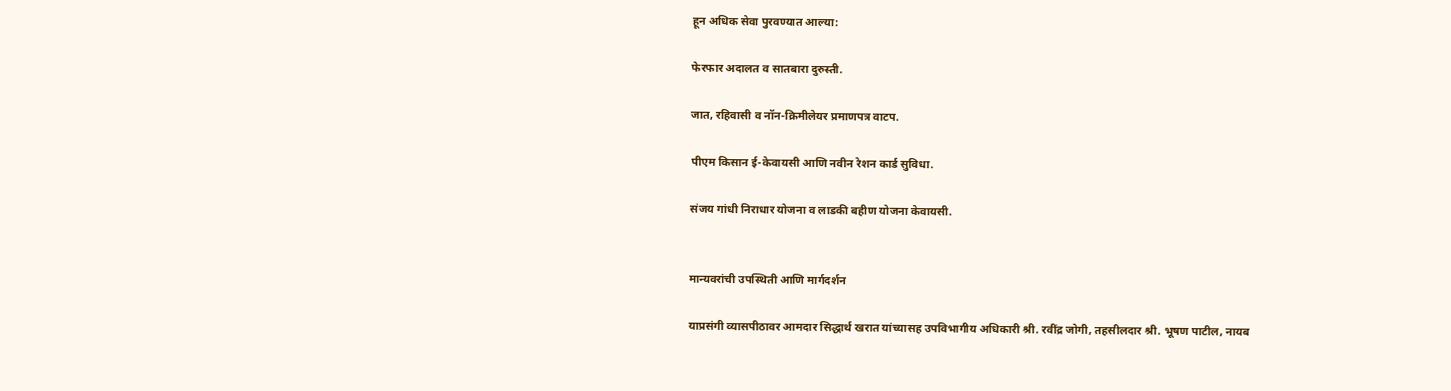हून अधिक सेवा पुरवण्यात आल्या:

फेरफार अदालत व सातबारा दुरुस्ती.

जात, रहिवासी व नॉन-क्रिमीलेयर प्रमाणपत्र वाटप.

पीएम किसान ई-केवायसी आणि नवीन रेशन कार्ड सुविधा.

संजय गांधी निराधार योजना व लाडकी बहीण योजना केवायसी.


मान्यवरांची उपस्थिती आणि मार्गदर्शन

याप्रसंगी व्यासपीठावर आमदार सिद्धार्थ खरात यांच्यासह उपविभागीय अधिकारी श्री. रवींद्र जोगी, तहसीलदार श्री. भूषण पाटील, नायब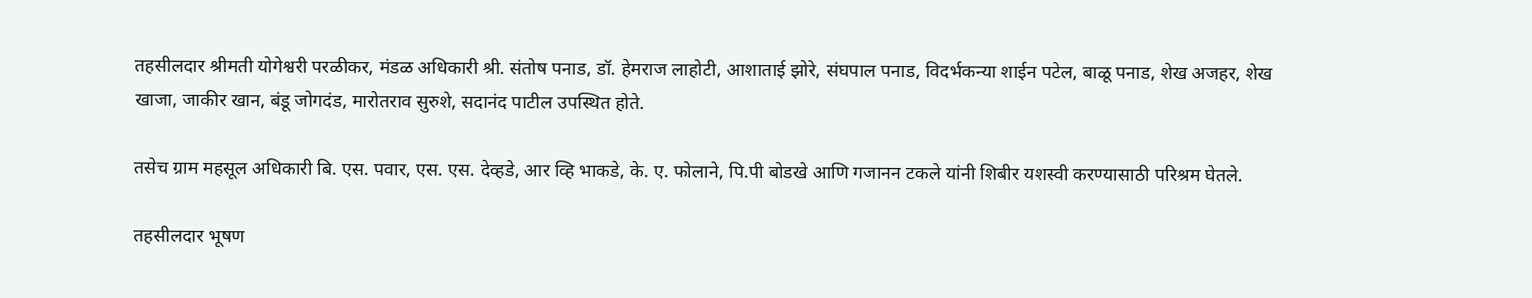तहसीलदार श्रीमती योगेश्वरी परळीकर, मंडळ अधिकारी श्री. संतोष पनाड, डॉ. हेमराज लाहोटी, आशाताई झोरे, संघपाल पनाड, विदर्भकन्या शाईन पटेल, बाळू पनाड, शेख अजहर, शेख खाजा, जाकीर खान, बंडू जोगदंड, मारोतराव सुरुशे, सदानंद पाटील उपस्थित होते.

तसेच ग्राम महसूल अधिकारी बि. एस. पवार, एस. एस. देव्हडे, आर व्हि भाकडे, के. ए. फोलाने, पि.पी बोडखे आणि गजानन टकले यांनी शिबीर यशस्वी करण्यासाठी परिश्रम घेतले.

तहसीलदार भूषण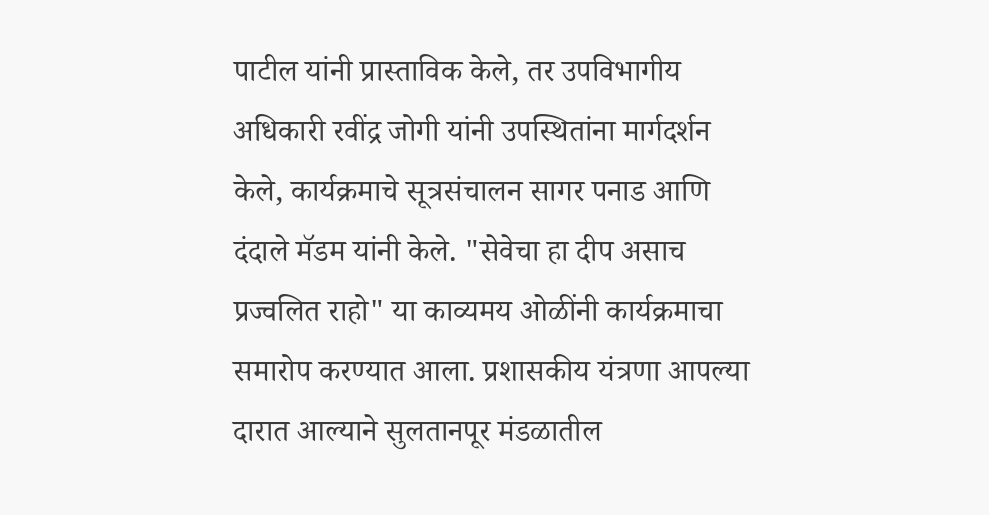पाटील यांनी प्रास्ताविक केले, तर उपविभागीय अधिकारी रवींद्र जोगी यांनी उपस्थितांना मार्गदर्शन केले, कार्यक्रमाचे सूत्रसंचालन सागर पनाड आणि दंदाले मॅडम यांनी केले. "सेवेचा हा दीप असाच प्रज्वलित राहो" या काव्यमय ओळींनी कार्यक्रमाचा समारोप करण्यात आला. प्रशासकीय यंत्रणा आपल्या दारात आल्याने सुलतानपूर मंडळातील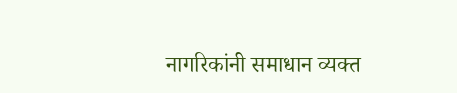नागरिकांनी समाधान व्यक्त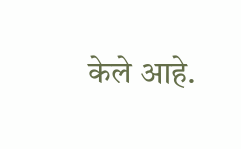केले आहे.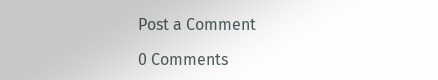Post a Comment

0 Comments